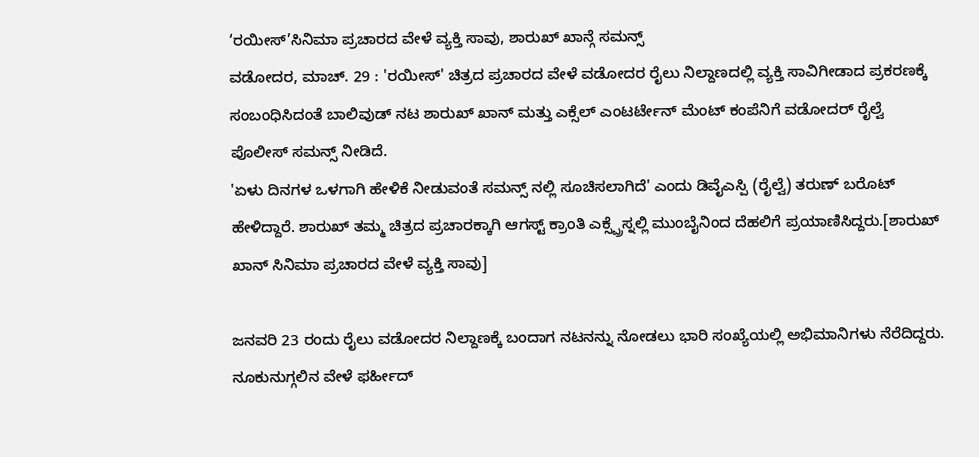‘ರಯೀಸ್’ಸಿನಿಮಾ ಪ್ರಚಾರದ ವೇಳೆ ವ್ಯಕ್ತಿ ಸಾವು, ಶಾರುಖ್ ಖಾನ್ಗೆ ಸಮನ್ಸ್
ವಡೋದರ, ಮಾಚ್. 29 : 'ರಯೀಸ್' ಚಿತ್ರದ ಪ್ರಚಾರದ ವೇಳೆ ವಡೋದರ ರೈಲು ನಿಲ್ದಾಣದಲ್ಲಿ ವ್ಯಕ್ತಿ ಸಾವಿಗೀಡಾದ ಪ್ರಕರಣಕ್ಕೆ ಸಂಬಂಧಿಸಿದಂತೆ ಬಾಲಿವುಡ್ ನಟ ಶಾರುಖ್ ಖಾನ್ ಮತ್ತು ಎಕ್ಸೆಲ್ ಎಂಟರ್ಟೇನ್ ಮೆಂಟ್ ಕಂಪೆನಿಗೆ ವಡೋದರ್ ರೈಲ್ವೆ ಪೊಲೀಸ್ ಸಮನ್ಸ್ ನೀಡಿದೆ.
'ಏಳು ದಿನಗಳ ಒಳಗಾಗಿ ಹೇಳಿಕೆ ನೀಡುವಂತೆ ಸಮನ್ಸ್ ನಲ್ಲಿ ಸೂಚಿಸಲಾಗಿದೆ' ಎಂದು ಡಿವೈಎಸ್ಪಿ (ರೈಲ್ವೆ) ತರುಣ್ ಬರೊಟ್ ಹೇಳಿದ್ದಾರೆ. ಶಾರುಖ್ ತಮ್ಮ ಚಿತ್ರದ ಪ್ರಚಾರಕ್ಕಾಗಿ ಆಗಸ್ಟ್ ಕ್ರಾಂತಿ ಎಕ್ಸ್ಪ್ರೆಸ್ನಲ್ಲಿ ಮುಂಬೈನಿಂದ ದೆಹಲಿಗೆ ಪ್ರಯಾಣಿಸಿದ್ದರು.[ಶಾರುಖ್ ಖಾನ್ ಸಿನಿಮಾ ಪ್ರಚಾರದ ವೇಳೆ ವ್ಯಕ್ತಿ ಸಾವು]

ಜನವರಿ 23 ರಂದು ರೈಲು ವಡೋದರ ನಿಲ್ದಾಣಕ್ಕೆ ಬಂದಾಗ ನಟನನ್ನು ನೋಡಲು ಭಾರಿ ಸಂಖ್ಯೆಯಲ್ಲಿ ಅಭಿಮಾನಿಗಳು ನೆರೆದಿದ್ದರು. ನೂಕುನುಗ್ಗಲಿನ ವೇಳೆ ಫರ್ಹೀದ್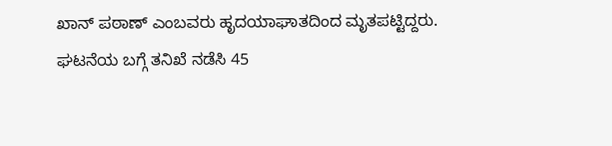ಖಾನ್ ಪಠಾಣ್ ಎಂಬವರು ಹೃದಯಾಘಾತದಿಂದ ಮೃತಪಟ್ಟಿದ್ದರು.
ಘಟನೆಯ ಬಗ್ಗೆ ತನಿಖೆ ನಡೆಸಿ 45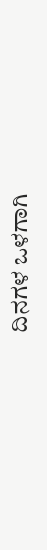ದಿನಗಳ ಒಳಗಾಗಿ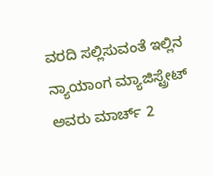ವರದಿ ಸಲ್ಲಿಸುವಂತೆ ಇಲ್ಲಿನ ನ್ಯಾಯಾಂಗ ಮ್ಯಾಜಿಸ್ಟ್ರೇಟ್ ಅವರು ಮಾರ್ಚ್ 2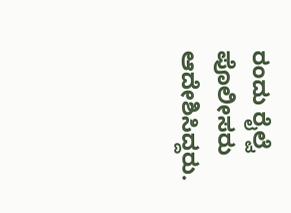ರಂದು ರೈಲ್ವೆ ಪೊಲೀಸರು ಆದೇಶಿಸಿದ್ದರು.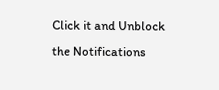Click it and Unblock the Notifications